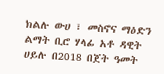ክልሉ ውሀ ፣ መስኖና ማዕድን ልማት ቢሮ ሃላፊ አቶ ዳዊት ሀይሉ በ2018 በጀት ዓመት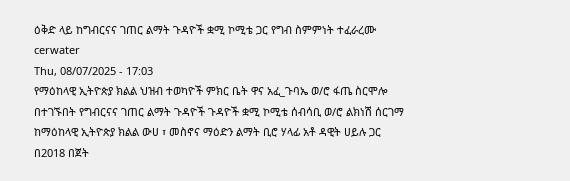ዕቅድ ላይ ከግብርናና ገጠር ልማት ጉዳዮች ቋሚ ኮሚቴ ጋር የግብ ስምምነት ተፈራረሙ
cerwater
Thu, 08/07/2025 - 17:03
የማዕከላዊ ኢትዮጵያ ክልል ህዝብ ተወካዮች ምክር ቤት ዋና አፈ_ጉባኤ ወ/ሮ ፋጤ ስርሞሎ በተገኙበት የግብርናና ገጠር ልማት ጉዳዮች ጉዳዮች ቋሚ ኮሚቴ ሰብሳቢ ወ/ሮ ልክነሽ ሰርገማ ከማዕከላዊ ኢትዮጵያ ክልል ውሀ ፣ መስኖና ማዕድን ልማት ቢሮ ሃላፊ አቶ ዳዊት ሀይሉ ጋር በ2018 በጀት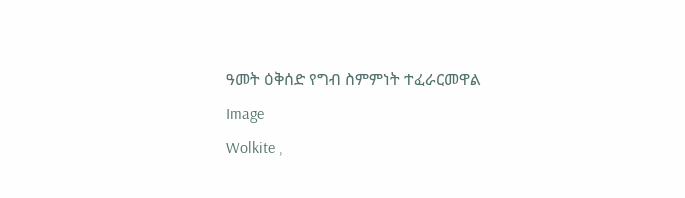ዓመት ዕቅሰድ የግብ ስምምነት ተፈራርመዋል
Image
Wolkite ,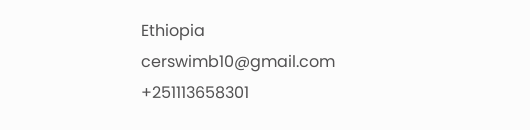Ethiopia
cerswimb10@gmail.com
+251113658301